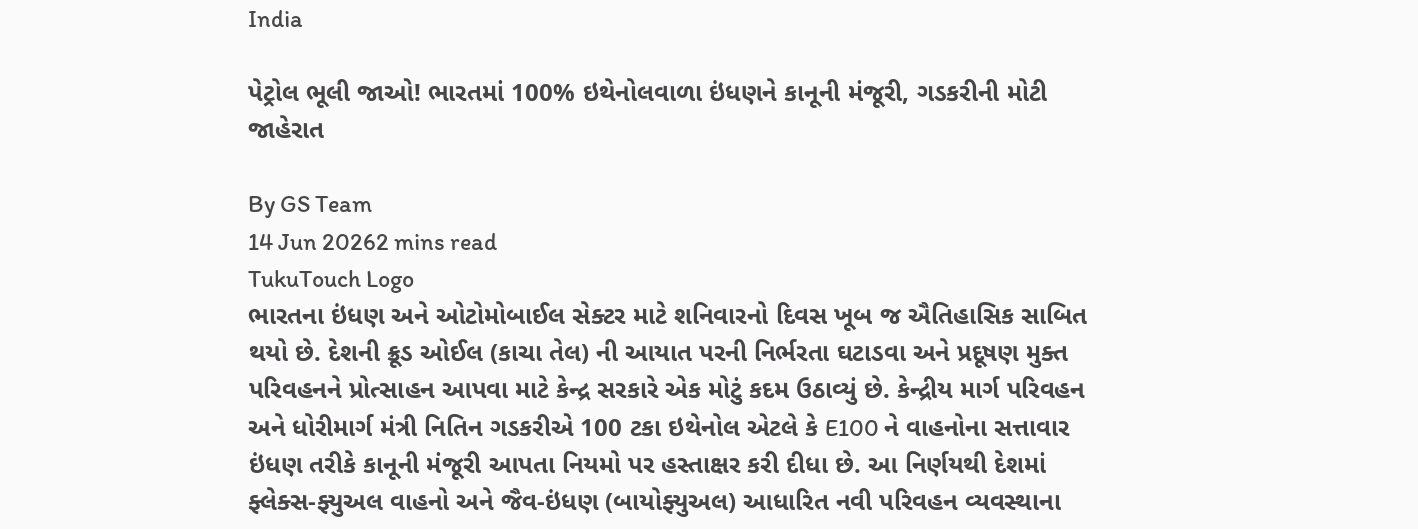India

પેટ્રોલ ભૂલી જાઓ! ભારતમાં 100% ઇથેનોલવાળા ઇંધણને કાનૂની મંજૂરી, ગડકરીની મોટી જાહેરાત

By GS Team
14 Jun 20262 mins read
TukuTouch Logo
ભારતના ઇંધણ અને ઓટોમોબાઈલ સેક્ટર માટે શનિવારનો દિવસ ખૂબ જ ઐતિહાસિક સાબિત થયો છે. દેશની ક્રૂડ ઓઈલ (કાચા તેલ) ની આયાત પરની નિર્ભરતા ઘટાડવા અને પ્રદૂષણ મુક્ત પરિવહનને પ્રોત્સાહન આપવા માટે કેન્દ્ર સરકારે એક મોટું કદમ ઉઠાવ્યું છે. કેન્દ્રીય માર્ગ પરિવહન અને ધોરીમાર્ગ મંત્રી નિતિન ગડકરીએ 100 ટકા ઇથેનોલ એટલે કે E100 ને વાહનોના સત્તાવાર ઇંધણ તરીકે કાનૂની મંજૂરી આપતા નિયમો પર હસ્તાક્ષર કરી દીધા છે. આ નિર્ણયથી દેશમાં ફ્લેક્સ-ફ્યુઅલ વાહનો અને જૈવ-ઇંધણ (બાયોફ્યુઅલ) આધારિત નવી પરિવહન વ્યવસ્થાના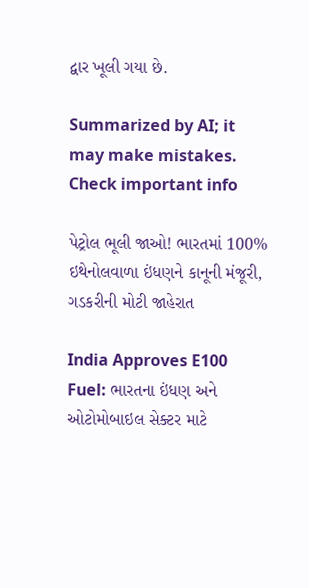દ્વાર ખૂલી ગયા છે.

Summarized by AI; it may make mistakes. Check important info

પેટ્રોલ ભૂલી જાઓ! ભારતમાં 100% ઇથેનોલવાળા ઇંધણને કાનૂની મંજૂરી, ગડકરીની મોટી જાહેરાત

India Approves E100 Fuel: ભારતના ઇંધણ અને ઓટોમોબાઇલ સેક્ટર માટે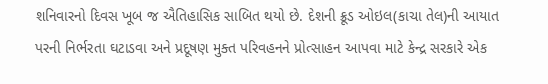શનિવારનો દિવસ ખૂબ જ ઐતિહાસિક સાબિત થયો છે. દેશની ક્રૂડ ઓઇલ(કાચા તેલ)ની આયાત પરની નિર્ભરતા ઘટાડવા અને પ્રદૂષણ મુક્ત પરિવહનને પ્રોત્સાહન આપવા માટે કેન્દ્ર સરકારે એક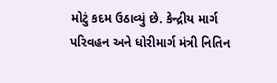મોટું કદમ ઉઠાવ્યું છે. કેન્દ્રીય માર્ગ પરિવહન અને ધોરીમાર્ગ મંત્રી નિતિન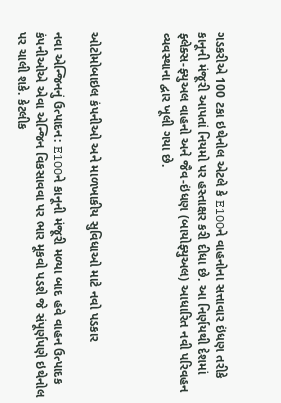ગડકરીએ 100 ટકા ઇથેનોલ એટલે કે E100ને વાહનોના સત્તાવાર ઇંધણ તરીકે કાનૂની મંજૂરી આપતાં નિયમો પર હસ્તાક્ષર કરી દીધા છે. આ નિર્ણયથી દેશમાં ફ્લેક્સ-ફ્યુઅલ વાહનો અને જૈવ-ઇંધણ (બાયોફ્યુઅલ) આધારિત નવી પરિવહન વ્યવસ્થાના દ્વાર ખૂલી ગયા છે.



ઓટોમોબાઇલ કંપનીઓ અને માળખાકીય સુવિધાઓ માટે નવો પડકાર

નવા એન્જિનનું ઉત્પાદન: E100ને કાનૂની મંજૂરી મળ્યા બાદ હવે વાહન ઉત્પાદક કંપનીઓએ એવા એન્જિન વિકસાવવા પર ભાર મૂકવો પડશે જે સંપૂર્ણપણે ઇથેનોલ પર ચાલી શકે. કેટલીક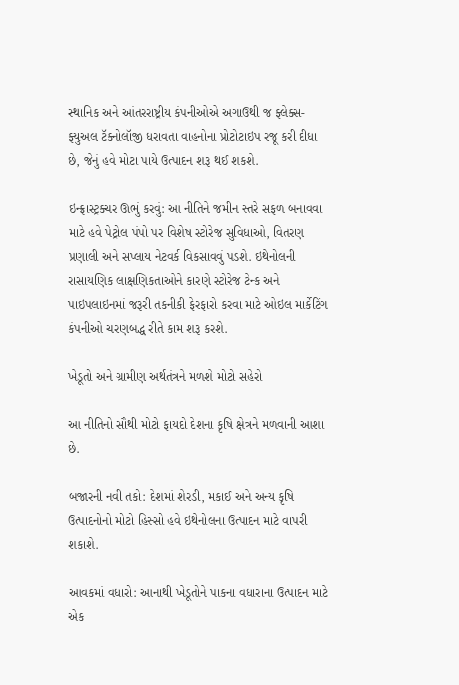સ્થાનિક અને આંતરરાષ્ટ્રીય કંપનીઓએ અગાઉથી જ ફ્લેક્સ-ફ્યુઅલ ટૅક્નોલૉજી ધરાવતા વાહનોના પ્રોટોટાઇપ રજૂ કરી દીધા છે, જેનું હવે મોટા પાયે ઉત્પાદન શરૂ થઈ શકશે.

ઇન્ફ્રાસ્ટ્રક્ચર ઊભું કરવું: આ નીતિને જમીન સ્તરે સફળ બનાવવા માટે હવે પેટ્રોલ પંપો પર વિશેષ સ્ટોરેજ સુવિધાઓ, વિતરણ પ્રણાલી અને સપ્લાય નેટવર્ક વિકસાવવું પડશે. ઇથેનોલની રાસાયણિક લાક્ષણિકતાઓને કારણે સ્ટોરેજ ટેન્ક અને પાઇપલાઇનમાં જરૂરી તકનીકી ફેરફારો કરવા માટે ઓઇલ માર્કેટિંગ કંપનીઓ ચરણબદ્ધ રીતે કામ શરૂ કરશે.

ખેડૂતો અને ગ્રામીણ અર્થતંત્રને મળશે મોટો સહેરો

આ નીતિનો સૌથી મોટો ફાયદો દેશના કૃષિ ક્ષેત્રને મળવાની આશા છે.

બજારની નવી તકો: દેશમાં શેરડી, મકાઈ અને અન્ય કૃષિ ઉત્પાદનોનો મોટો હિસ્સો હવે ઇથેનોલના ઉત્પાદન માટે વાપરી શકાશે.

આવકમાં વધારો: આનાથી ખેડૂતોને પાકના વધારાના ઉત્પાદન માટે એક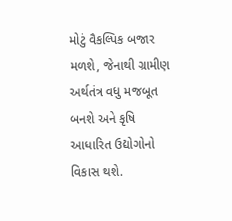મોટું વૈકલ્પિક બજાર મળશે, જેનાથી ગ્રામીણ અર્થતંત્ર વધુ મજબૂત બનશે અને કૃષિ આધારિત ઉદ્યોગોનો વિકાસ થશે.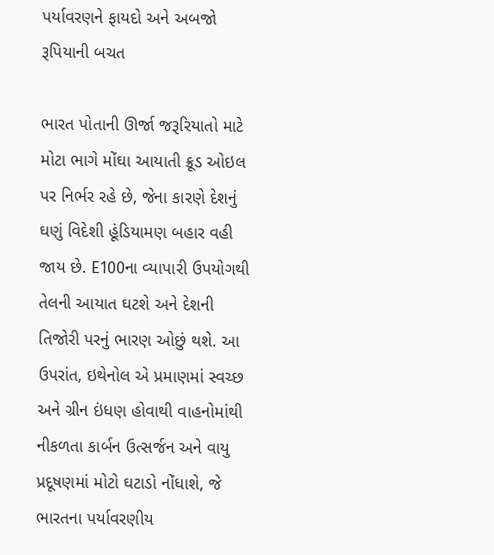પર્યાવરણને ફાયદો અને અબજો રૂપિયાની બચત

ભારત પોતાની ઊર્જા જરૂરિયાતો માટે મોટા ભાગે મોંઘા આયાતી ક્રૂડ ઓઇલ પર નિર્ભર રહે છે, જેના કારણે દેશનું ઘણું વિદેશી હૂંડિયામણ બહાર વહી જાય છે. E100ના વ્યાપારી ઉપયોગથી તેલની આયાત ઘટશે અને દેશની તિજોરી પરનું ભારણ ઓછું થશે. આ ઉપરાંત, ઇથેનોલ એ પ્રમાણમાં સ્વચ્છ અને ગ્રીન ઇંધણ હોવાથી વાહનોમાંથી નીકળતા કાર્બન ઉત્સર્જન અને વાયુ પ્રદૂષણમાં મોટો ઘટાડો નોંધાશે, જે ભારતના પર્યાવરણીય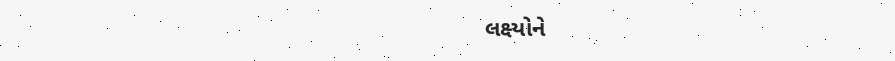લક્ષ્યોને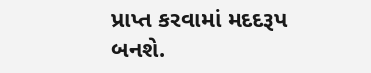પ્રાપ્ત કરવામાં મદદરૂપ બનશે.